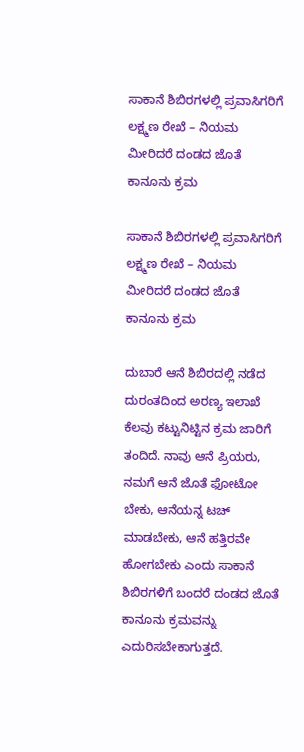ಸಾಕಾನೆ ಶಿಬಿರಗಳಲ್ಲಿ ಪ್ರವಾಸಿಗರಿಗೆ ಲಕ್ಷ್ಮಣ ರೇಖೆ – ನಿಯಮ ಮೀರಿದರೆ ದಂಡದ ಜೊತೆ ಕಾನೂನು ಕ್ರಮ

ಸಾಕಾನೆ ಶಿಬಿರಗಳಲ್ಲಿ ಪ್ರವಾಸಿಗರಿಗೆ ಲಕ್ಷ್ಮಣ ರೇಖೆ – ನಿಯಮ ಮೀರಿದರೆ ದಂಡದ ಜೊತೆ ಕಾನೂನು ಕ್ರಮ

ದುಬಾರೆ ಆನೆ ಶಿಬಿರದಲ್ಲಿ ನಡೆದ ದುರಂತದಿಂದ ಅರಣ್ಯ ಇಲಾಖೆ ಕೆಲವು ಕಟ್ಟುನಿಟ್ಟಿನ ಕ್ರಮ ಜಾರಿಗೆ ತಂದಿದೆ. ನಾವು ಆನೆ ಪ್ರಿಯರು, ನಮಗೆ ಆನೆ ಜೊತೆ ಫೋಟೋ ಬೇಕು, ಆನೆಯನ್ನ ಟಚ್ ಮಾಡಬೇಕು, ಆನೆ ಹತ್ತಿರವೇ ಹೋಗಬೇಕು ಎಂದು ಸಾಕಾನೆ ಶಿಬಿರಗಳಿಗೆ ಬಂದರೆ ದಂಡದ ಜೊತೆ ಕಾನೂನು ಕ್ರಮವನ್ನು ಎದುರಿಸಬೇಕಾಗುತ್ತದೆ.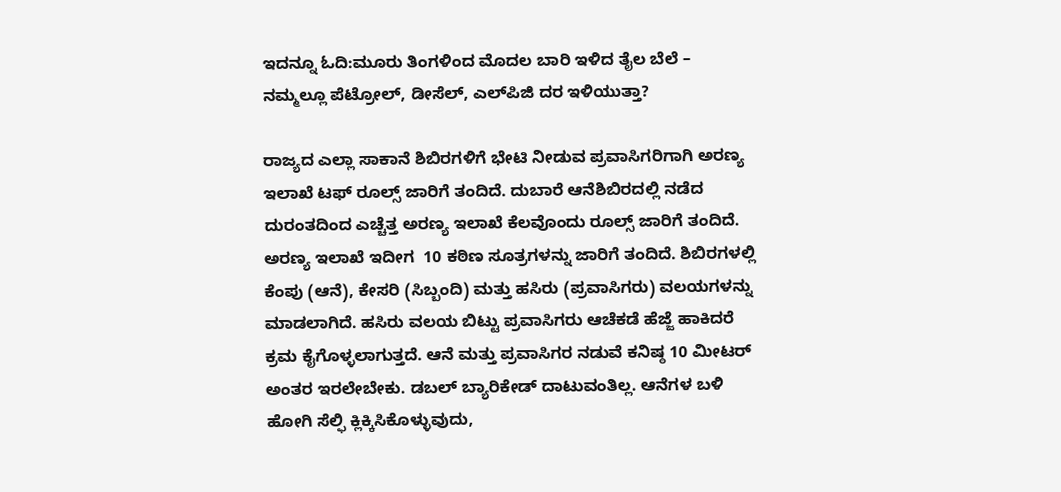ಇದನ್ನೂ ಓದಿ:ಮೂರು ತಿಂಗಳಿಂದ ಮೊದಲ ಬಾರಿ ಇಳಿದ ತೈಲ ಬೆಲೆ – ನಮ್ಮಲ್ಲೂ ಪೆಟ್ರೋಲ್, ಡೀಸೆಲ್, ಎಲ್‌ಪಿಜಿ ದರ ಇಳಿಯುತ್ತಾ?

ರಾಜ್ಯದ ಎಲ್ಲಾ ಸಾಕಾನೆ ಶಿಬಿರಗಳಿಗೆ ಭೇಟಿ ನೀಡುವ ಪ್ರವಾಸಿಗರಿಗಾಗಿ ಅರಣ್ಯ ಇಲಾಖೆ ಟಫ್ ರೂಲ್ಸ್ ಜಾರಿಗೆ ತಂದಿದೆ. ದುಬಾರೆ ಆನೆಶಿಬಿರದಲ್ಲಿ ನಡೆದ ದುರಂತದಿಂದ ಎಚ್ಚೆತ್ತ ಅರಣ್ಯ ಇಲಾಖೆ ಕೆಲವೊಂದು ರೂಲ್ಸ್ ಜಾರಿಗೆ ತಂದಿದೆ. ಅರಣ್ಯ ಇಲಾಖೆ ಇದೀಗ  10 ಕಠಿಣ ಸೂತ್ರಗಳನ್ನು ಜಾರಿಗೆ ತಂದಿದೆ. ಶಿಬಿರಗಳಲ್ಲಿ ಕೆಂಪು (ಆನೆ), ಕೇಸರಿ (ಸಿಬ್ಬಂದಿ) ಮತ್ತು ಹಸಿರು (ಪ್ರವಾಸಿಗರು) ವಲಯಗಳನ್ನು ಮಾಡಲಾಗಿದೆ. ಹಸಿರು ವಲಯ ಬಿಟ್ಟು ಪ್ರವಾಸಿಗರು ಆಚೆಕಡೆ ಹೆಜ್ಜೆ ಹಾಕಿದರೆ ಕ್ರಮ ಕೈಗೊಳ್ಳಲಾಗುತ್ತದೆ. ಆನೆ ಮತ್ತು ಪ್ರವಾಸಿಗರ ನಡುವೆ ಕನಿಷ್ಠ 10 ಮೀಟರ್ ಅಂತರ ಇರಲೇಬೇಕು. ಡಬಲ್ ಬ್ಯಾರಿಕೇಡ್ ದಾಟುವಂತಿಲ್ಲ. ಆನೆಗಳ ಬಳಿ ಹೋಗಿ ಸೆಲ್ಫಿ ಕ್ಲಿಕ್ಕಿಸಿಕೊಳ್ಳುವುದು,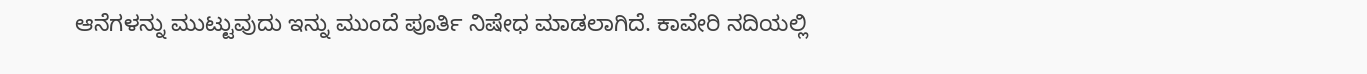ಆನೆಗಳನ್ನು ಮುಟ್ಟುವುದು ಇನ್ನು ಮುಂದೆ ಪೂರ್ತಿ ನಿಷೇಧ ಮಾಡಲಾಗಿದೆ. ಕಾವೇರಿ ನದಿಯಲ್ಲಿ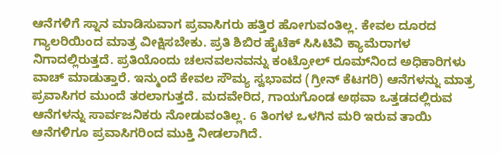ಆನೆಗಳಿಗೆ ಸ್ನಾನ ಮಾಡಿಸುವಾಗ ಪ್ರವಾಸಿಗರು ಹತ್ತಿರ ಹೋಗುವಂತಿಲ್ಲ. ಕೇವಲ ದೂರದ ಗ್ಯಾಲರಿಯಿಂದ ಮಾತ್ರ ವೀಕ್ಷಿಸಬೇಕು. ಪ್ರತಿ ಶಿಬಿರ ಹೈಟೆಕ್ ಸಿಸಿಟಿವಿ ಕ್ಯಾಮೆರಾಗಳ ನಿಗಾದಲ್ಲಿರುತ್ತದೆ. ಪ್ರತಿಯೊಂದು ಚಲನವಲನವನ್ನು ಕಂಟ್ರೋಲ್ ರೂಮ್‍ನಿಂದ ಅಧಿಕಾರಿಗಳು ವಾಚ್ ಮಾಡುತ್ತಾರೆ. ಇನ್ಮುಂದೆ ಕೇವಲ ಸೌಮ್ಯ ಸ್ವಭಾವದ (ಗ್ರೀನ್ ಕೆಟಗರಿ) ಆನೆಗಳನ್ನು ಮಾತ್ರ ಪ್ರವಾಸಿಗರ ಮುಂದೆ ತರಲಾಗುತ್ತದೆ. ಮದವೇರಿದ, ಗಾಯಗೊಂಡ ಅಥವಾ ಒತ್ತಡದಲ್ಲಿರುವ ಆನೆಗಳನ್ನು ಸಾರ್ವಜನಿಕರು ನೋಡುವಂತಿಲ್ಲ. 6 ತಿಂಗಳ ಒಳಗಿನ ಮರಿ ಇರುವ ತಾಯಿ ಆನೆಗಳಿಗೂ ಪ್ರವಾಸಿಗರಿಂದ ಮುಕ್ತಿ ನೀಡಲಾಗಿದೆ.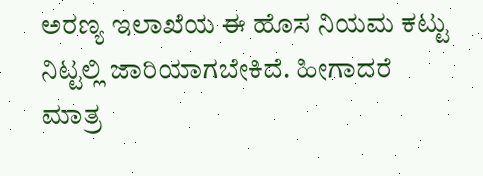ಅರಣ್ಯ ಇಲಾಖೆಯ ಈ ಹೊಸ ನಿಯಮ ಕಟ್ಟು ನಿಟ್ಟಲ್ಲಿ ಜಾರಿಯಾಗಬೇಕಿದೆ. ಹೀಗಾದರೆ ಮಾತ್ರ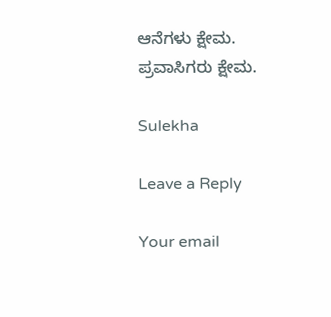ಆನೆಗಳು ಕ್ಷೇಮ. ಪ್ರವಾಸಿಗರು ಕ್ಷೇಮ.

Sulekha

Leave a Reply

Your email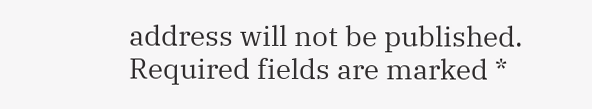address will not be published. Required fields are marked *